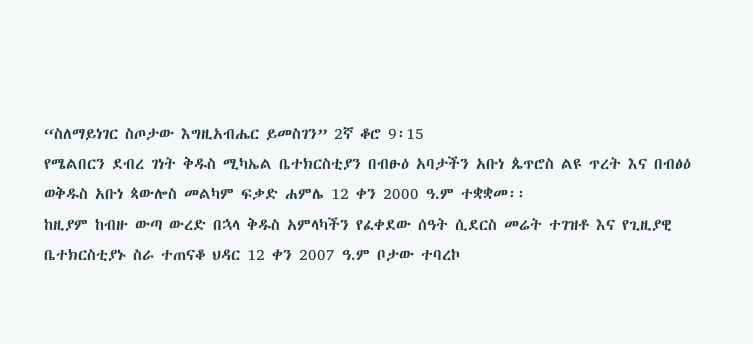“ስለማይነገር ስጦታው እግዚአብሔር ይመስገን” 2ኛ ቆሮ 9፡15
የሜልበርን ደብረ ገነት ቅዱስ ሚካኤል ቤተክርስቲያን በብፁዕ አባታችን አቡነ ጴጥሮስ ልዩ ጥረት እና በብፅዕ ወቅዱስ አቡነ ጳውሎስ መልካም ፍቃድ ሐምሌ 12 ቀን 2000 ዓ.ም ተቋቋመ፡፡
ከዚያም ከብዙ ውጣ ውረድ በኋላ ቅዱስ አምላካችን የፈቀደው ሰዓት ሲደርስ መሬት ተገዝቶ እና የጊዚያዊ ቤተክርስቲያኑ ስራ ተጠናቆ ህዳር 12 ቀን 2007 ዓ.ም ቦታው ተባረኮ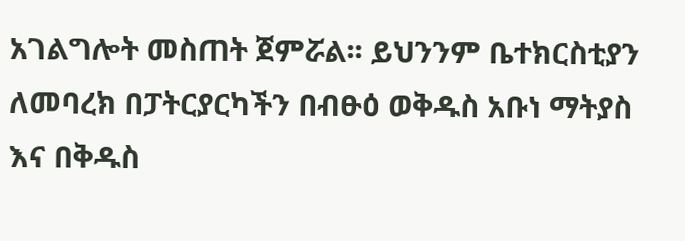አገልግሎት መስጠት ጀምሯል፡፡ ይህንንም ቤተክርስቲያን ለመባረክ በፓትርያርካችን በብፁዕ ወቅዱስ አቡነ ማትያስ እና በቅዱስ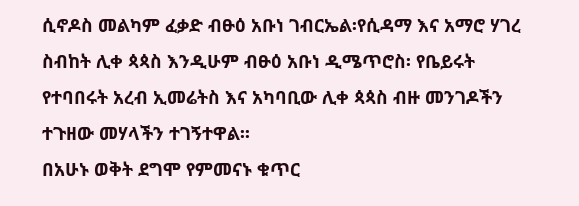ሲኖዶስ መልካም ፈቃድ ብፁዕ አቡነ ገብርኤል፡የሲዳማ እና አማሮ ሃገረ ስብከት ሊቀ ጳጳስ እንዲሁም ብፁዕ አቡነ ዲሜጥሮስ፡ የቤይሩት የተባበሩት አረብ ኢመሬትስ እና አካባቢው ሊቀ ጳጳስ ብዙ መንገዶችን ተጉዘው መሃላችን ተገኝተዋል፡፡
በአሁኑ ወቅት ደግሞ የምመናኑ ቁጥር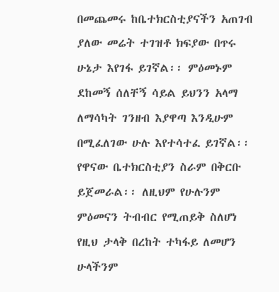በመጨመሩ ከቤተክርስቲያናችን አጠገብ ያለው መሬት ተገዝቶ ክፍያው በጥሩ ሁኔታ እየገፋ ይገኛል፡፡ ምዕመኑም ደከመኝ ሰለቸኝ ሳይል ይህንን አላማ ለማሳካት ገንዘብ እያዋጣ እንዲሁም በሚፈለገው ሁሉ እየተሳተፈ ይገኛል፡፡ የዋናው ቤተክርስቲያን ስራም በቅርቡ ይጀመራል፡፡ ለዚህም የሁሉንም ምዕመናን ትብብር የሚጠይቅ ስለሆነ የዚህ ታላቅ በረከት ተካፋይ ለመሆን ሁላችንም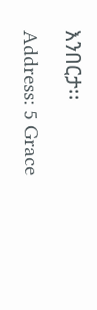እንበርታ፡፡
Address: 5 Grace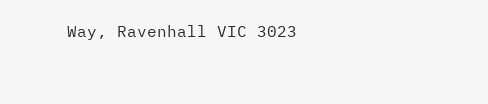Way, Ravenhall VIC 3023